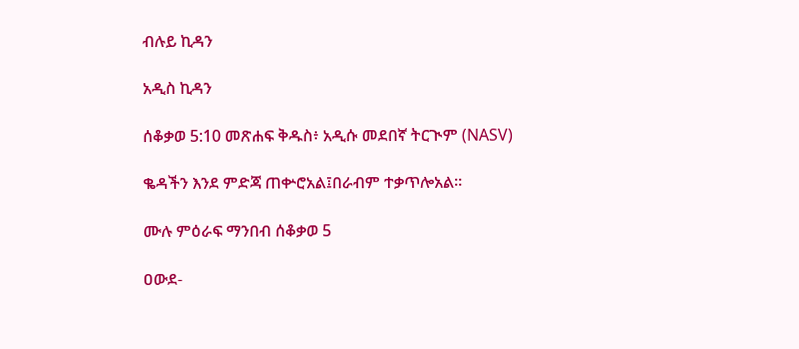ብሉይ ኪዳን

አዲስ ኪዳን

ሰቆቃወ 5:10 መጽሐፍ ቅዱስ፥ አዲሱ መደበኛ ትርጒም (NASV)

ቈዳችን እንደ ምድጃ ጠቍሮአል፤በራብም ተቃጥሎአል።

ሙሉ ምዕራፍ ማንበብ ሰቆቃወ 5

ዐውደ-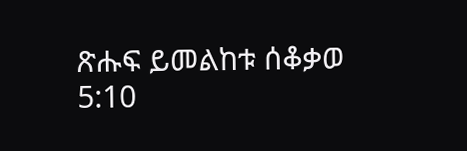ጽሑፍ ይመልከቱ ሰቆቃወ 5:10